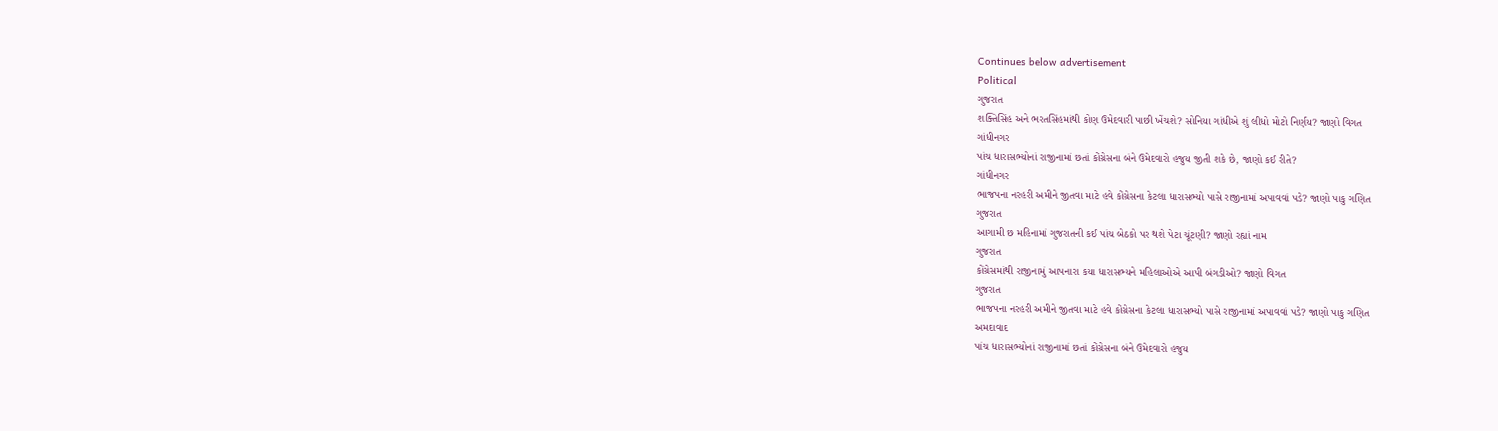Continues below advertisement
Political
ગુજરાત
શક્તિસિંહ અને ભરતસિંહમાંથી કોણ ઉમેદવારી પાછી ખેંચશે? સોનિયા ગાંધીએ શું લીધો મોટો નિર્ણય? જાણો વિગત
ગાંધીનગર
પાંચ ધારાસભ્યોનાં રાજીનામાં છતાં કોંગ્રેસના બંને ઉમેદવારો હજુય જીતી શકે છે, જાણો કઈ રીતે?
ગાંધીનગર
ભાજપના નરહરી અમીને જીતવા માટે હવે કોંગ્રેસના કેટલા ધારાસભ્યો પાસે રાજીનામાં અપાવવાં પડે? જાણો પાકુ ગણિત
ગુજરાત
આગામી છ મહિનામાં ગુજરાતની કઈ પાંચ બેઠકો પર થશે પેટા ચૂંટણી? જાણો રહ્યાં નામ
ગુજરાત
કોંગ્રેસમાંથી રાજીનામું આપનારા કયા ધારાસભ્યને મહિલાઓએ આપી બંગડીઓ? જાણો વિગત
ગુજરાત
ભાજપના નરહરી અમીને જીતવા માટે હવે કોંગ્રેસના કેટલા ધારાસભ્યો પાસે રાજીનામાં અપાવવાં પડે? જાણો પાકુ ગણિત
અમદાવાદ
પાંચ ધારાસભ્યોનાં રાજીનામાં છતાં કોંગ્રેસના બંને ઉમેદવારો હજુય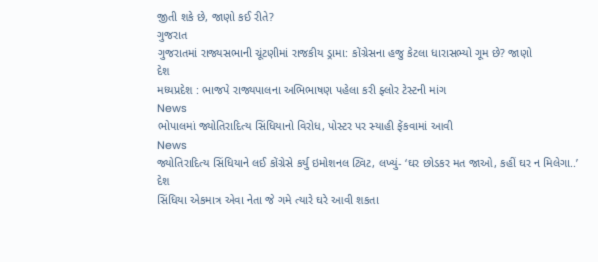જીતી શકે છે, જાણો કઈ રીતે?
ગુજરાત
ગુજરાતમાં રાજ્યસભાની ચૂંટણીમાં રાજકીય ડ્રામા: કોંગ્રેસના હજુ કેટલા ધારાસભ્યો ગૂમ છે? જાણો
દેશ
મધ્યપ્રદેશ : ભાજપે રાજ્યપાલના અભિભાષણ પહેલા કરી ફ્લોર ટેસ્ટની માંગ
News
ભોપાલમાં જ્યોતિરાદિત્ય સિંધિયાનો વિરોધ, પોસ્ટર પર સ્યાહી ફેંકવામાં આવી
News
જ્યોતિરાદિત્ય સિંધિયાને લઈ કોંગ્રેસે કર્યુ ઇમોશનલ ટ્વિટ, લખ્યું- ‘ઘર છોડકર મત જાઓ, કહીં ઘર ન મિલેગા..’
દેશ
સિંધિયા એકમાત્ર એવા નેતા જે ગમે ત્યારે ઘરે આવી શકતા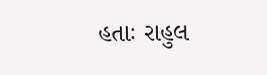હતાઃ રાહુલ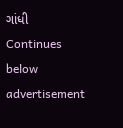ગાંધી
Continues below advertisement